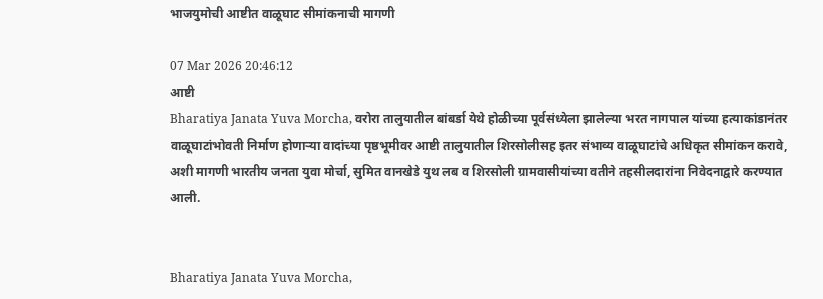भाजयुमोची आष्टीत वाळूघाट सीमांकनाची मागणी

07 Mar 2026 20:46:12
आष्टी
Bharatiya Janata Yuva Morcha, वरोरा तालुयातील बांबर्डा येथे होळीच्या पूर्वसंध्येला झालेल्या भरत नागपाल यांच्या हत्याकांडानंतर वाळूघाटांभोवती निर्माण होणार्‍या वादांच्या पृष्ठभूमीवर आष्टी तालुयातील शिरसोलीसह इतर संभाव्य वाळूघाटांचे अधिकृत सीमांकन करावे, अशी मागणी भारतीय जनता युवा मोर्चा, सुमित वानखेडे युथ लब व शिरसोली ग्रामवासीयांच्या वतीने तहसीलदारांना निवेदनाद्वारे करण्यात आली.


Bharatiya Janata Yuva Morcha,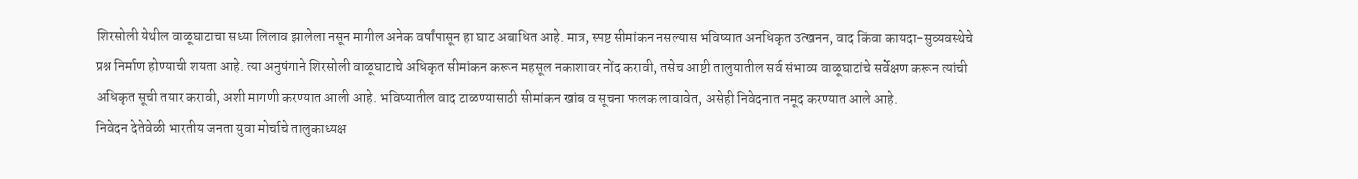शिरसोली येथील वाळूघाटाचा सध्या लिलाव झालेला नसून मागील अनेक वर्षांपासून हा घाट अबाधित आहे. मात्र, स्पष्ट सीमांकन नसल्यास भविष्यात अनधिकृत उत्खनन, वाद किंवा कायदा-सुव्यवस्थेचे प्रश्न निर्माण होण्याची शयता आहे. त्या अनुषंगाने शिरसोली वाळूघाटाचे अधिकृत सीमांकन करून महसूल नकाशावर नोंद करावी, तसेच आष्टी तालुयातील सर्व संभाव्य वाळूघाटांचे सर्वेक्षण करून त्यांची अधिकृत सूची तयार करावी, अशी मागणी करण्यात आली आहे. भविष्यातील वाद टाळण्यासाठी सीमांकन खांब व सूचना फलक लावावेत, असेही निवेदनात नमूद करण्यात आले आहे.
निवेदन देतेवेळी भारतीय जनता युवा मोर्चाचे तालुकाध्यक्ष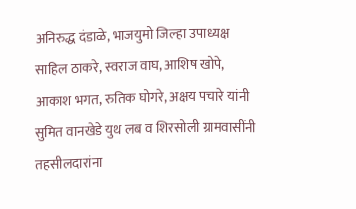अनिरुद्ध दंडाळे, भाजयुमो जिल्हा उपाध्यक्ष साहिल ठाकरे, स्वराज वाघ, आशिष खोपे, आकाश भगत, रुतिक घोगरे, अक्षय पचारे यांनी सुमित वानखेडे युथ लब व शिरसोली ग्रामवासींनी तहसीलदारांना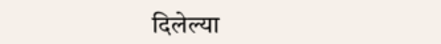दिलेल्या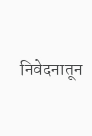निवेदनातून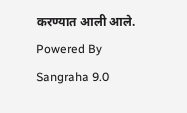करण्यात आली आले.
Powered By Sangraha 9.0